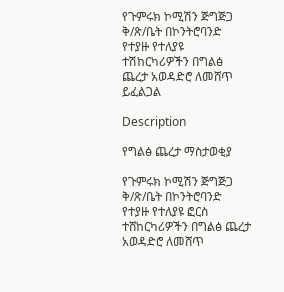የጉምሩክ ኮሚሽን ጅግጅጋ ቅ/ጽ/ቤት በኮንትሮባንድ የተያዙ የተለያዩ ተሽከርካሪዎችን በግልፅ ጨረታ አወዳድሮ ለመሸጥ ይፈልጋል

Description

የግልፅ ጨረታ ማስታወቂያ

የጉምሩክ ኮሚሽን ጅግጅጋ ቅ/ጽ/ቤት በኮንትሮባንድ የተያዙ የተለያዩ ፎርስ ተሸከርካሪዎችን በግልፅ ጨረታ አወዳድሮ ለመሸጥ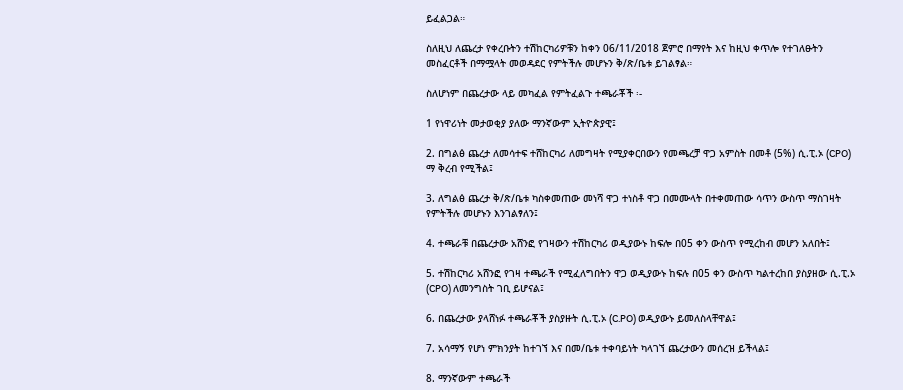ይፈልጋል።

ስለዚህ ለጨረታ የቀረቡትን ተሽከርካሪዎቹን ከቀን 06/11/2018 ጀምሮ በማየት እና ከዚህ ቀጥሎ የተገለፁትን መስፈርቶች በማሟላት መወዳደር የምትችሉ መሆኑን ቅ/ጽ/ቤቱ ይገልፃል።

ስለሆነም በጨረታው ላይ መካፈል የምትፈልጉ ተጫራቾች ፡-

1 የነዋሪነት መታወቂያ ያለው ማንኛውም ኢትዮጵያዊ፤

2. በግልፅ ጨረታ ለመሳተፍ ተሸከርካሪ ለመግዛት የሚያቀርበውን የመጫረቻ ዋጋ አምስት በመቶ (5%) ሲ.ፒ.ኦ (CPO) ማ ቅረብ የሚችል፤

3. ለግልፅ ጨረታ ቅ/ጽ/ቤቱ ካስቀመጠው መነሻ ዋጋ ተነስቶ ዋጋ በመሙላት በተቀመጠው ሳጥን ውስጥ ማስገዛት የምትችሉ መሆኑን እንገልፃለን፤

4. ተጫራቹ በጨረታው አሸንፎ የገዛውን ተሽከርካሪ ወዲያውኑ ከፍሎ በ05 ቀን ውስጥ የሚረከብ መሆን አለበት፤

5. ተሽከርካሪ አሸንፎ የገዛ ተጫራች የሚፈለግበትን ዋጋ ወዲያውኑ ከፍሉ በ05 ቀን ውስጥ ካልተረከበ ያስያዘው ሲ.ፒ.ኦ (CPO) ለመንግስት ገቢ ይሆናል፤

6. በጨረታው ያላሸነፉ ተጫራቾች ያስያዙት ሲ.ፒ.ኦ (C.PO) ወዲያውኑ ይመለስላቸዋል፤

7. አሳማኝ የሆነ ምክንያት ከተገኘ እና በመ/ቤቱ ተቀባይነት ካላገኘ ጨረታውን መሰረዝ ይችላል፤

8. ማንኛውም ተጫራች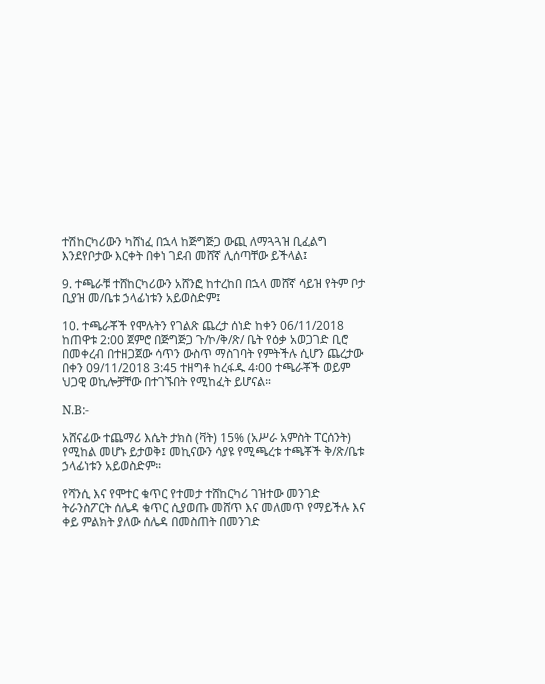ተሽከርካሪውን ካሸነፈ በኋላ ከጅግጅጋ ውጪ ለማጓጓዝ ቢፈልግ እንደየቦታው እርቀት በቀነ ገደብ መሸኛ ሊሰጣቸው ይችላል፤

9. ተጫራቹ ተሸከርካሪውን አሸንፎ ከተረከበ በኋላ መሸኛ ሳይዝ የትም ቦታ ቢያዝ መ/ቤቱ ኃላፊነቱን አይወስድም፤

10. ተጫራቾች የሞሉትን የገልጽ ጨረታ ሰነድ ከቀን 06/11/2018 ከጠዋቱ 2:00 ጀምሮ በጅግጅጋ ጉ/ኮ/ቅ/ጽ/ ቤት የዕቃ አወጋገድ ቢሮ በመቀረብ በተዘጋጀው ሳጥን ውስጥ ማስገባት የምትችሉ ሲሆን ጨረታው በቀን 09/11/2018 3:45 ተዘግቶ ከረፋዱ 4፡00 ተጫራቾች ወይም ህጋዊ ወኪሎቻቸው በተገኙበት የሚከፈት ይሆናል።

N.B:-

አሸናፊው ተጨማሪ እሴት ታክስ (ቫት) 15% (አሥራ አምስት ፐርሰንት) የሚከል መሆኑ ይታወቅ፤ መኪናውን ሳያዩ የሚጫረቱ ተጫቾች ቅ/ጽ/ቤቱ ኃላፊነቱን አይወስድም።

የሻንሲ እና የሞተር ቁጥር የተመታ ተሸከርካሪ ገዝተው መንገድ ትራንስፖርት ሰሌዳ ቁጥር ሲያወጡ መሸጥ እና መለመጥ የማይችሉ እና ቀይ ምልክት ያለው ሰሌዳ በመስጠት በመንገድ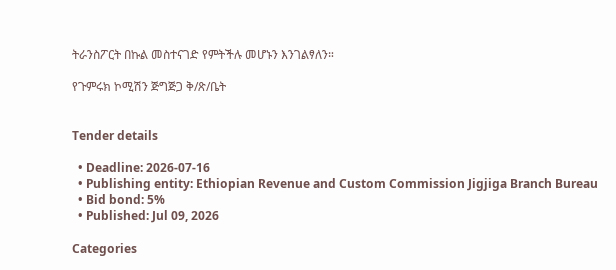ትራንስፖርት በኩል መስተናገድ የምትችሉ መሆኑን እንገልፃለን።

የጉምሩክ ኮሚሽን ጅግጅጋ ቅ/ጽ/ቤት


Tender details

  • Deadline: 2026-07-16
  • Publishing entity: Ethiopian Revenue and Custom Commission Jigjiga Branch Bureau
  • Bid bond: 5%
  • Published: Jul 09, 2026

Categories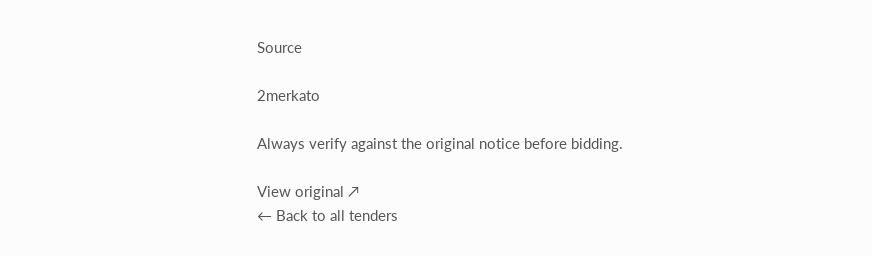Source

2merkato

Always verify against the original notice before bidding.

View original ↗
← Back to all tenders